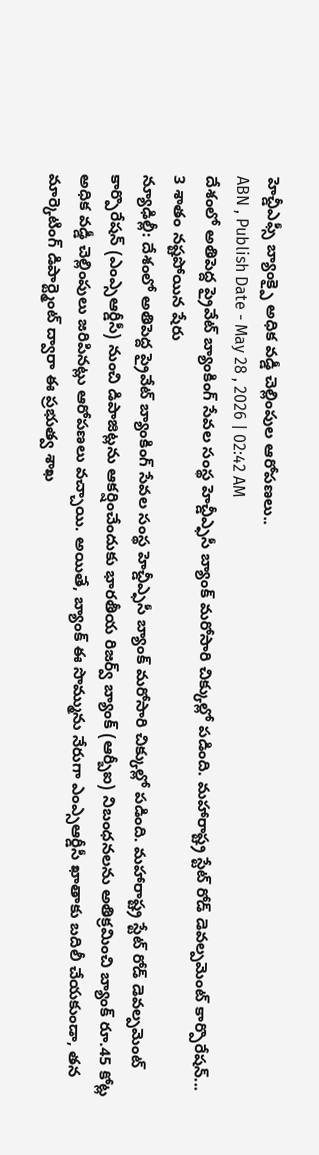హెచ్డీఎఫ్సీ బ్యాంక్పై అధిక వడ్డీ చెల్లింపుల ఆరోపణలు..
ABN , Publish Date - May 28 , 2026 | 02:42 AM
దేశంలో అతిపెద్ద ప్రైవేట్ బ్యాంకింగ్ సేవల సంస్థ హెచ్డీఎ్ఫసీ బ్యాంక్ మరోసారి చిక్కుల్లో పడింది. మహారాష్ట్ర స్టేట్ రోడ్ డెవల్పమెంట్ కార్పొరేషన్...
3 శాతం నష్టపోయిన షేరు
న్యూఢిల్లీ: దేశంలో అతిపెద్ద ప్రైవేట్ బ్యాంకింగ్ సేవల సంస్థ హెచ్డీఎ్ఫసీ బ్యాంక్ మరోసారి చిక్కుల్లో పడింది. మహారాష్ట్ర స్టేట్ రోడ్ డెవల్పమెంట్ కార్పొరేషన్ (ఎంఎ్సఆర్డీసీ) నుంచి డిపాజిట్లను ఆకర్షించేందుకు భారతీయ రిజర్వ్ బ్యాంక్ (ఆర్బీఐ) నిబంధనలను అతిక్రమించి బ్యాంక్ రూ.45 కోట్ల అధిక వడ్డీ చెల్లింపులు జరిపినట్లు ఆరోపణలు వచ్చాయి. అయితే, బ్యాంక్ ఈ సొమ్మును నేరుగా ఎంఎ్సఆర్డీసీ ఖాతాకు బదిలీ చేయకుండా, తన మార్కెటింగ్ డిపార్ట్మెంట్ ద్వారా ఈ ప్రభుత్వ శాఖ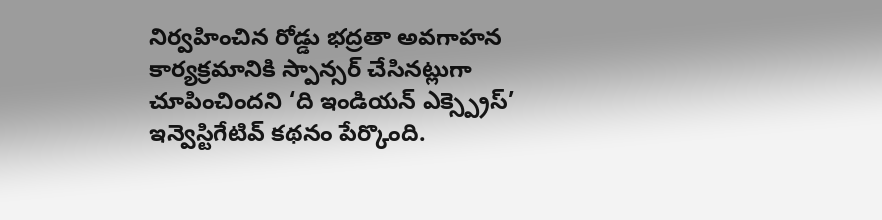నిర్వహించిన రోడ్డు భద్రతా అవగాహన కార్యక్రమానికి స్పాన్సర్ చేసినట్లుగా చూపించిందని ‘ది ఇండియన్ ఎక్స్ప్రెస్’ ఇన్వెస్టిగేటివ్ కథనం పేర్కొంది.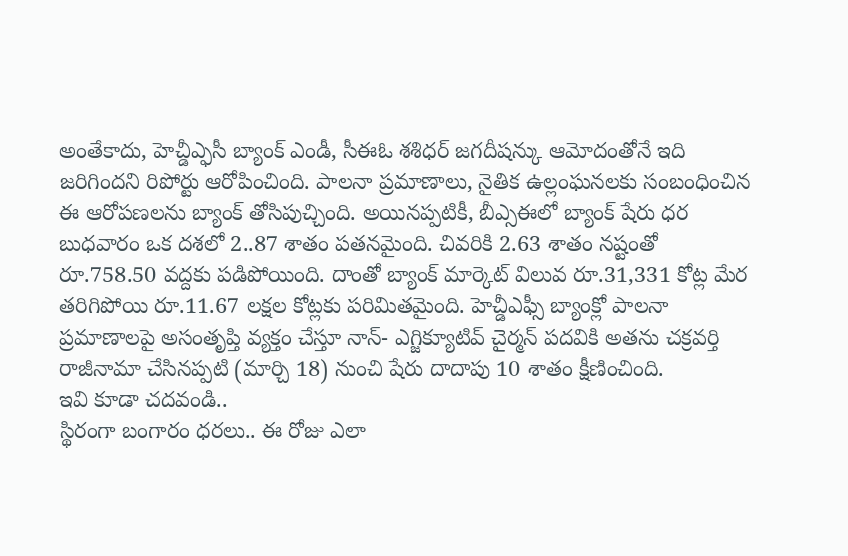అంతేకాదు, హెచ్డీఎ్ఫసీ బ్యాంక్ ఎండీ, సీఈఓ శశిధర్ జగదీషన్కు ఆమోదంతోనే ఇది జరిగిందని రిపోర్టు ఆరోపించింది. పాలనా ప్రమాణాలు, నైతిక ఉల్లంఘనలకు సంబంధించిన ఈ ఆరోపణలను బ్యాంక్ తోసిపుచ్చింది. అయినప్పటికీ, బీఎ్సఈలో బ్యాంక్ షేరు ధర బుధవారం ఒక దశలో 2..87 శాతం పతనమైంది. చివరికి 2.63 శాతం నష్టంతో రూ.758.50 వద్దకు పడిపోయింది. దాంతో బ్యాంక్ మార్కెట్ విలువ రూ.31,331 కోట్ల మేర తరిగిపోయి రూ.11.67 లక్షల కోట్లకు పరిమితమైంది. హెచ్డీఎఫ్సీ బ్యాంక్లో పాలనా ప్రమాణాలపై అసంతృప్తి వ్యక్తం చేస్తూ నాన్- ఎగ్జిక్యూటివ్ చైర్మన్ పదవికి అతను చక్రవర్తి రాజీనామా చేసినప్పటి (మార్చి 18) నుంచి షేరు దాదాపు 10 శాతం క్షీణించింది.
ఇవి కూడా చదవండి..
స్థిరంగా బంగారం ధరలు.. ఈ రోజు ఎలా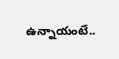ఉన్నాయంటే..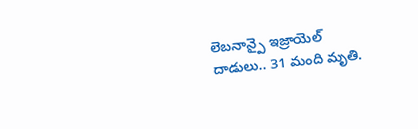లెబనాన్పై ఇజ్రాయెల్ దాడులు.. 31 మంది మృతి.